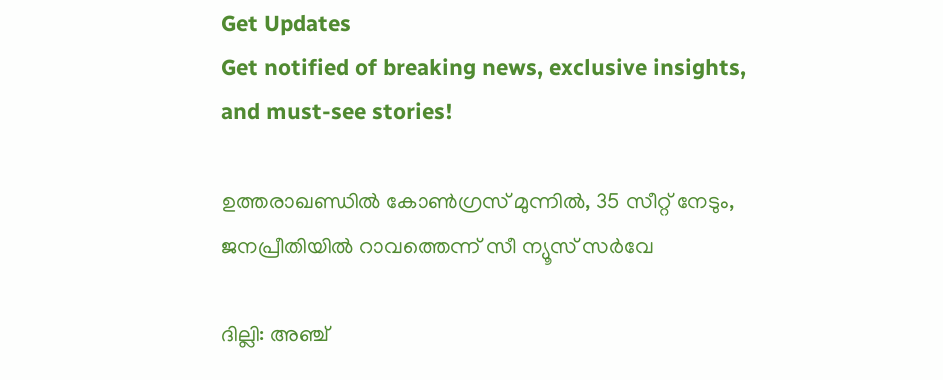Get Updates
Get notified of breaking news, exclusive insights, and must-see stories!

ഉത്തരാഖണ്ഡില്‍ കോണ്‍ഗ്രസ് മുന്നില്‍, 35 സീറ്റ് നേടും, ജനപ്രീതിയില്‍ റാവത്തെന്ന് സീ ന്യൂസ് സര്‍വേ

ദില്ലി: അഞ്ച്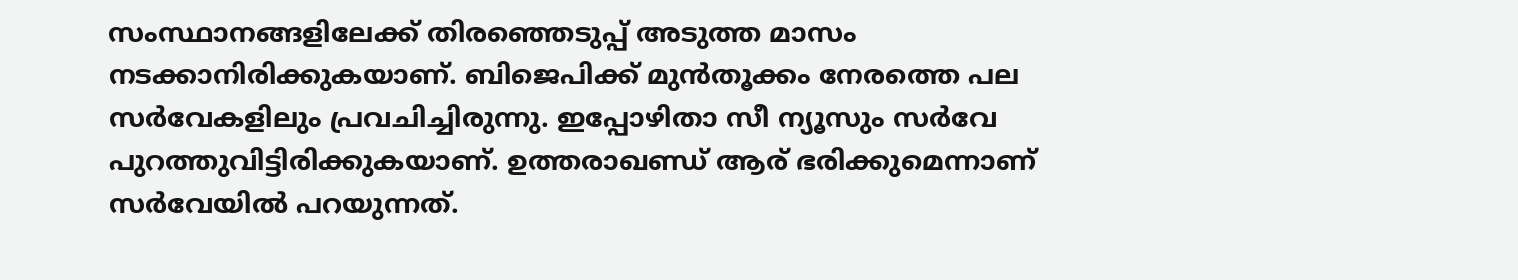സംസ്ഥാനങ്ങളിലേക്ക് തിരഞ്ഞെടുപ്പ് അടുത്ത മാസം നടക്കാനിരിക്കുകയാണ്. ബിജെപിക്ക് മുന്‍തൂക്കം നേരത്തെ പല സര്‍വേകളിലും പ്രവചിച്ചിരുന്നു. ഇപ്പോഴിതാ സീ ന്യൂസും സര്‍വേ പുറത്തുവിട്ടിരിക്കുകയാണ്. ഉത്തരാഖണ്ഡ് ആര് ഭരിക്കുമെന്നാണ് സര്‍വേയില്‍ പറയുന്നത്.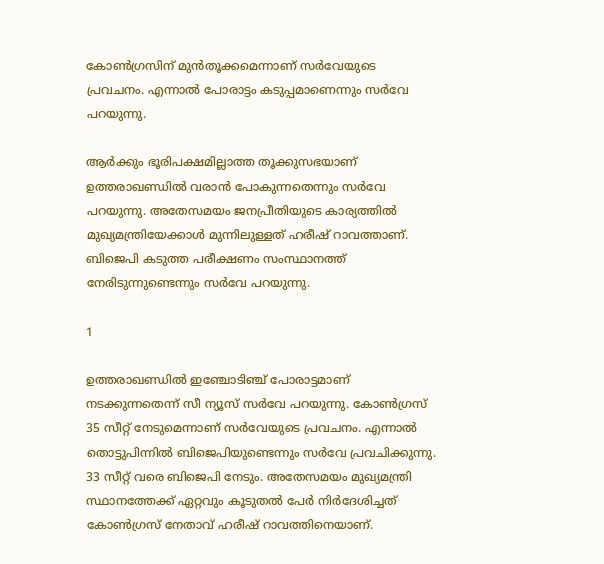കോണ്‍ഗ്രസിന് മുന്‍തൂക്കമെന്നാണ് സര്‍വേയുടെ പ്രവചനം. എന്നാല്‍ പോരാട്ടം കടുപ്പമാണെന്നും സര്‍വേ പറയുന്നു.

ആര്‍ക്കും ഭൂരിപക്ഷമില്ലാത്ത തൂക്കുസഭയാണ് ഉത്തരാഖണ്ഡില്‍ വരാന്‍ പോകുന്നതെന്നും സര്‍വേ പറയുന്നു. അതേസമയം ജനപ്രീതിയുടെ കാര്യത്തില്‍ മുഖ്യമന്ത്രിയേക്കാള്‍ മുന്നിലുള്ളത് ഹരീഷ് റാവത്താണ്. ബിജെപി കടുത്ത പരീക്ഷണം സംസ്ഥാനത്ത് നേരിടുന്നുണ്ടെന്നും സര്‍വേ പറയുന്നു.

1

ഉത്തരാഖണ്ഡില്‍ ഇഞ്ചോടിഞ്ച് പോരാട്ടമാണ് നടക്കുന്നതെന്ന് സീ ന്യൂസ് സര്‍വേ പറയുന്നു. കോണ്‍ഗ്രസ് 35 സീറ്റ് നേടുമെന്നാണ് സര്‍വേയുടെ പ്രവചനം. എന്നാല്‍ തൊട്ടുപിന്നില്‍ ബിജെപിയുണ്ടെന്നും സര്‍വേ പ്രവചിക്കുന്നു. 33 സീറ്റ് വരെ ബിജെപി നേടും. അതേസമയം മുഖ്യമന്ത്രി സ്ഥാനത്തേക്ക് ഏറ്റവും കൂടുതല്‍ പേര്‍ നിര്‍ദേശിച്ചത് കോണ്‍ഗ്രസ് നേതാവ് ഹരീഷ് റാവത്തിനെയാണ്.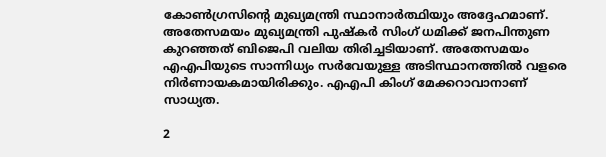കോണ്‍ഗ്രസിന്റെ മുഖ്യമന്ത്രി സ്ഥാനാര്‍ത്ഥിയും അദ്ദേഹമാണ്. അതേസമയം മുഖ്യമന്ത്രി പുഷ്‌കര്‍ സിംഗ് ധമിക്ക് ജനപിന്തുണ കുറഞ്ഞത് ബിജെപി വലിയ തിരിച്ചടിയാണ്. അതേസമയം എഎപിയുടെ സാന്നിധ്യം സര്‍വേയുള്ള അടിസ്ഥാനത്തില്‍ വളരെ നിര്‍ണായകമായിരിക്കും. എഎപി കിംഗ് മേക്കറാവാനാണ് സാധ്യത.

2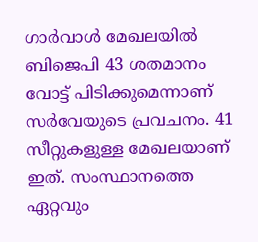ഗാര്‍വാള്‍ മേഖലയില്‍ ബിജെപി 43 ശതമാനം വോട്ട് പിടിക്കുമെന്നാണ് സര്‍വേയുടെ പ്രവചനം. 41 സീറ്റുകളുള്ള മേഖലയാണ് ഇത്. സംസ്ഥാനത്തെ ഏറ്റവും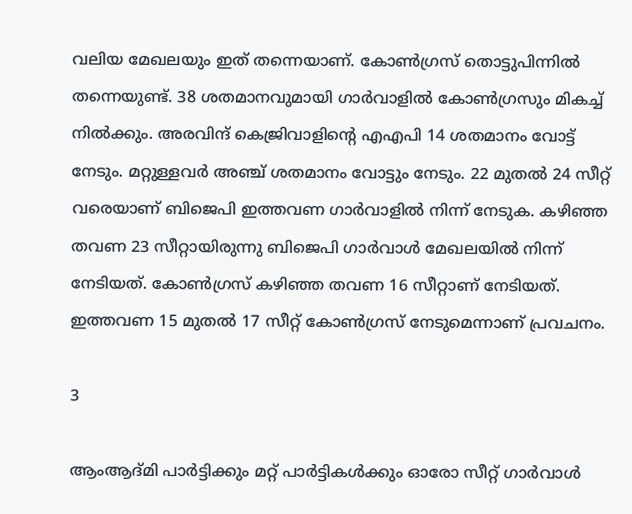വലിയ മേഖലയും ഇത് തന്നെയാണ്. കോണ്‍ഗ്രസ് തൊട്ടുപിന്നില്‍ തന്നെയുണ്ട്. 38 ശതമാനവുമായി ഗാര്‍വാളില്‍ കോണ്‍ഗ്രസും മികച്ച് നില്‍ക്കും. അരവിന്ദ് കെജ്രിവാളിന്റെ എഎപി 14 ശതമാനം വോട്ട് നേടും. മറ്റുള്ളവര്‍ അഞ്ച് ശതമാനം വോട്ടും നേടും. 22 മുതല്‍ 24 സീറ്റ് വരെയാണ് ബിജെപി ഇത്തവണ ഗാര്‍വാളില്‍ നിന്ന് നേടുക. കഴിഞ്ഞ തവണ 23 സീറ്റായിരുന്നു ബിജെപി ഗാര്‍വാള്‍ മേഖലയില്‍ നിന്ന് നേടിയത്. കോണ്‍ഗ്രസ് കഴിഞ്ഞ തവണ 16 സീറ്റാണ് നേടിയത്. ഇത്തവണ 15 മുതല്‍ 17 സീറ്റ് കോണ്‍ഗ്രസ് നേടുമെന്നാണ് പ്രവചനം.

3

ആംആദ്മി പാര്‍ട്ടിക്കും മറ്റ് പാര്‍ട്ടികള്‍ക്കും ഓരോ സീറ്റ് ഗാര്‍വാള്‍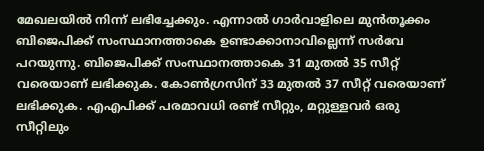മേഖലയില്‍ നിന്ന് ലഭിച്ചേക്കും. എന്നാല്‍ ഗാര്‍വാളിലെ മുന്‍തൂക്കം ബിജെപിക്ക് സംസ്ഥാനത്താകെ ഉണ്ടാക്കാനാവില്ലെന്ന് സര്‍വേ പറയുന്നു. ബിജെപിക്ക് സംസ്ഥാനത്താകെ 31 മുതല്‍ 35 സീറ്റ് വരെയാണ് ലഭിക്കുക. കോണ്‍ഗ്രസിന് 33 മുതല്‍ 37 സീറ്റ് വരെയാണ് ലഭിക്കുക. എഎപിക്ക് പരമാവധി രണ്ട് സീറ്റും, മറ്റുള്ളവര്‍ ഒരു സീറ്റിലും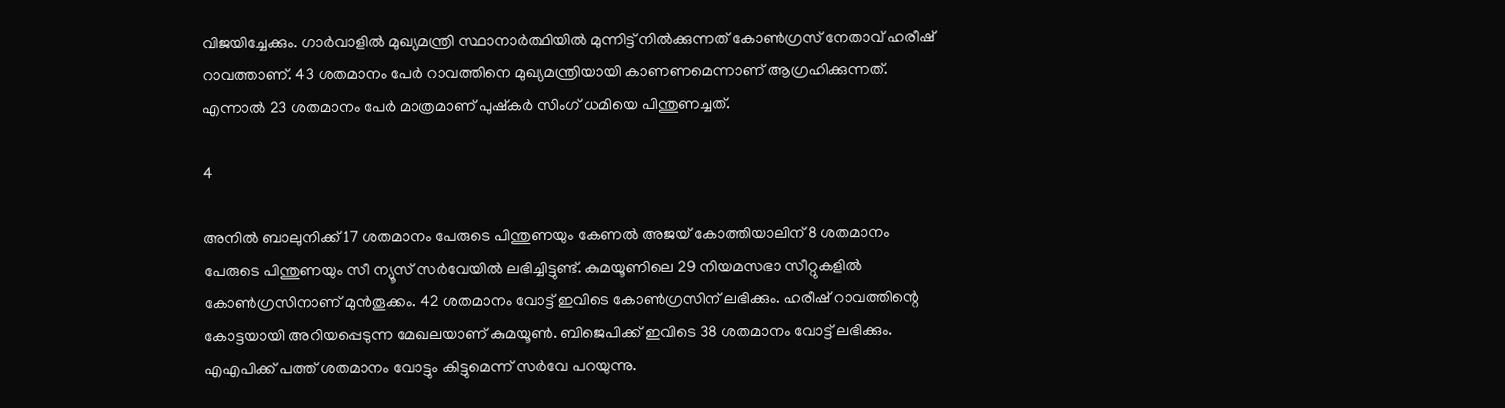വിജയിച്ചേക്കും. ഗാര്‍വാളില്‍ മുഖ്യമന്ത്രി സ്ഥാനാര്‍ത്ഥിയില്‍ മുന്നിട്ട് നില്‍ക്കുന്നത് കോണ്‍ഗ്രസ് നേതാവ് ഹരീഷ് റാവത്താണ്. 43 ശതമാനം പേര്‍ റാവത്തിനെ മുഖ്യമന്ത്രിയായി കാണണമെന്നാണ് ആഗ്രഹിക്കുന്നത്. എന്നാല്‍ 23 ശതമാനം പേര്‍ മാത്രമാണ് പുഷ്‌കര്‍ സിംഗ് ധമിയെ പിന്തുണച്ചത്.

4

അനില്‍ ബാലുനിക്ക് 17 ശതമാനം പേരുടെ പിന്തുണയും കേണല്‍ അജയ് കോത്തിയാലിന് 8 ശതമാനം പേരുടെ പിന്തുണയും സീ ന്യൂസ് സര്‍വേയില്‍ ലഭിച്ചിട്ടുണ്ട്. കുമയൂണിലെ 29 നിയമസഭാ സീറ്റുകളില്‍ കോണ്‍ഗ്രസിനാണ് മുന്‍തൂക്കം. 42 ശതമാനം വോട്ട് ഇവിടെ കോണ്‍ഗ്രസിന് ലഭിക്കും. ഹരീഷ് റാവത്തിന്റെ കോട്ടയായി അറിയപ്പെടുന്ന മേഖലയാണ് കുമയൂണ്‍. ബിജെപിക്ക് ഇവിടെ 38 ശതമാനം വോട്ട് ലഭിക്കും. എഎപിക്ക് പത്ത് ശതമാനം വോട്ടും കിട്ടുമെന്ന് സര്‍വേ പറയുന്നു.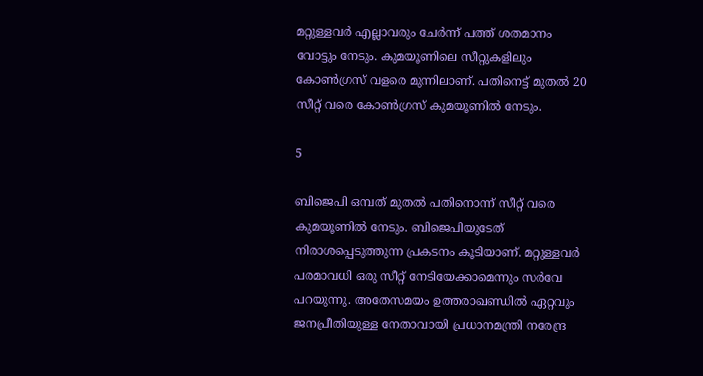മറ്റുള്ളവര്‍ എല്ലാവരും ചേര്‍ന്ന് പത്ത് ശതമാനം വോട്ടും നേടും. കുമയൂണിലെ സീറ്റുകളിലും കോണ്‍ഗ്രസ് വളരെ മുന്നിലാണ്. പതിനെട്ട് മുതല്‍ 20 സീറ്റ് വരെ കോണ്‍ഗ്രസ് കുമയൂണില്‍ നേടും.

5

ബിജെപി ഒമ്പത് മുതല്‍ പതിനൊന്ന് സീറ്റ് വരെ കുമയൂണില്‍ നേടും. ബിജെപിയുടേത് നിരാശപ്പെടുത്തുന്ന പ്രകടനം കൂടിയാണ്. മറ്റുള്ളവര്‍ പരമാവധി ഒരു സീറ്റ് നേടിയേക്കാമെന്നും സര്‍വേ പറയുന്നു. അതേസമയം ഉത്തരാഖണ്ഡില്‍ ഏറ്റവും ജനപ്രീതിയുള്ള നേതാവായി പ്രധാനമന്ത്രി നരേന്ദ്ര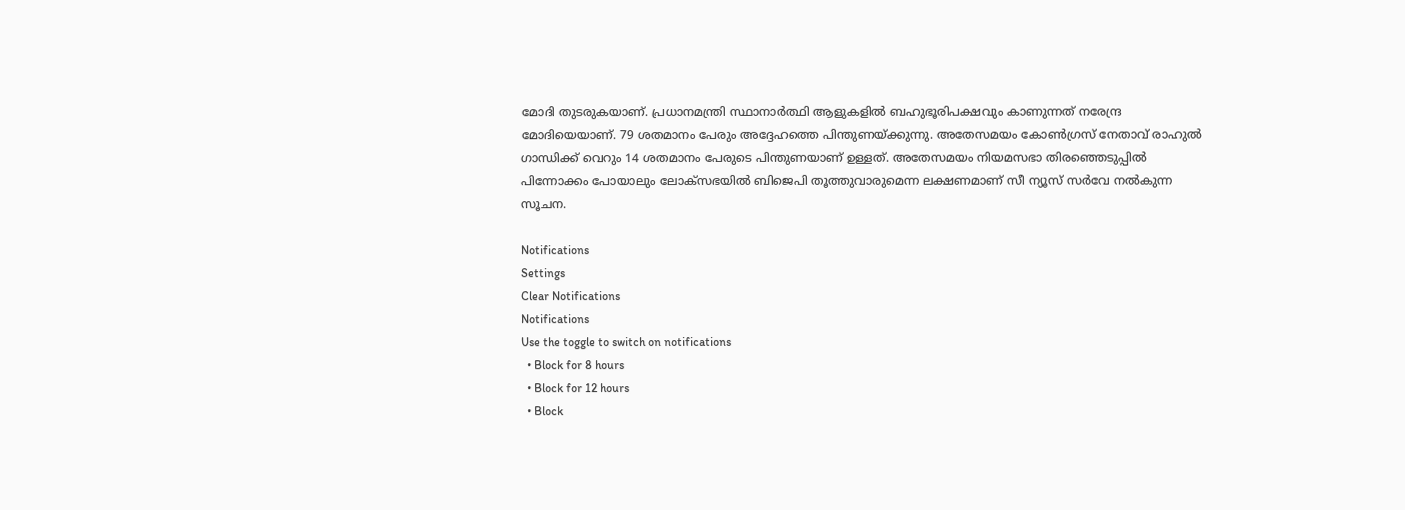മോദി തുടരുകയാണ്. പ്രധാനമന്ത്രി സ്ഥാനാര്‍ത്ഥി ആളുകളില്‍ ബഹുഭൂരിപക്ഷവും കാണുന്നത് നരേന്ദ്ര മോദിയെയാണ്. 79 ശതമാനം പേരും അദ്ദേഹത്തെ പിന്തുണയ്ക്കുന്നു. അതേസമയം കോണ്‍ഗ്രസ് നേതാവ് രാഹുല്‍ ഗാന്ധിക്ക് വെറും 14 ശതമാനം പേരുടെ പിന്തുണയാണ് ഉള്ളത്. അതേസമയം നിയമസഭാ തിരഞ്ഞെടുപ്പില്‍ പിന്നോക്കം പോയാലും ലോക്‌സഭയില്‍ ബിജെപി തൂത്തുവാരുമെന്ന ലക്ഷണമാണ് സീ ന്യൂസ് സര്‍വേ നല്‍കുന്ന സൂചന.

Notifications
Settings
Clear Notifications
Notifications
Use the toggle to switch on notifications
  • Block for 8 hours
  • Block for 12 hours
  • Block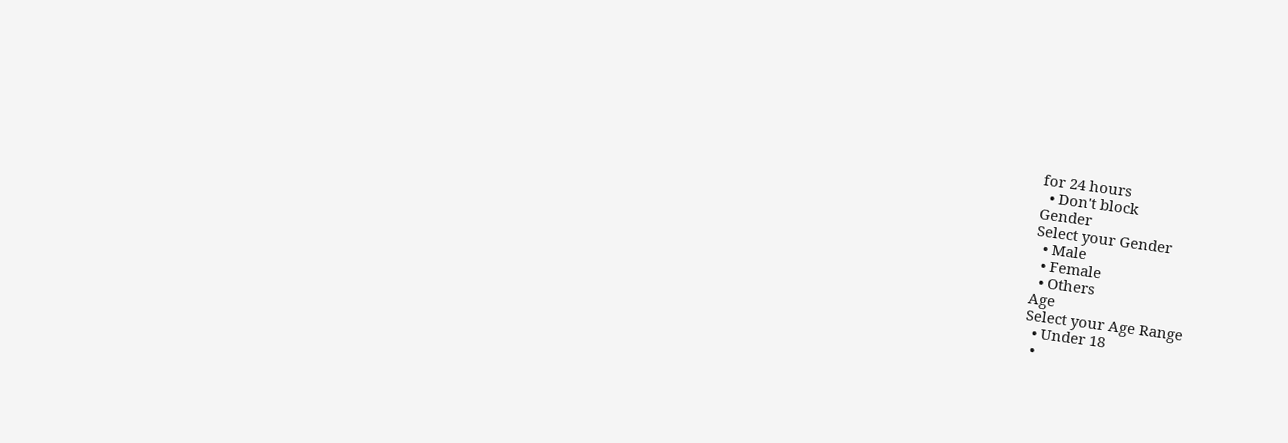for 24 hours
  • Don't block
Gender
Select your Gender
  • Male
  • Female
  • Others
Age
Select your Age Range
  • Under 18
  •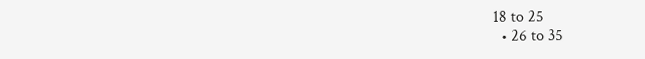18 to 25
  • 26 to 35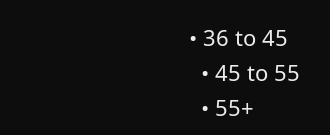• 36 to 45
  • 45 to 55
  • 55+